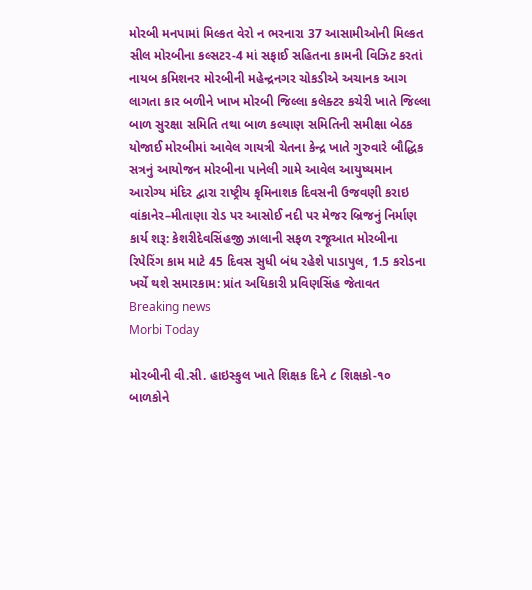મોરબી મનપામાં મિલ્કત વેરો ન ભરનારા 37 આસામીઓની મિલ્કત સીલ મોરબીના કલ્સટર-4 માં સફાઈ સહિતના કામની વિઝિટ કરતાં નાયબ કમિશનર મોરબીની મહેન્દ્રનગર ચોકડીએ અચાનક આગ લાગતા કાર બળીને ખાખ મોરબી જિલ્લા કલેક્ટર કચેરી ખાતે જિલ્લા બાળ સુરક્ષા સમિતિ તથા બાળ કલ્યાણ સમિતિની સમીક્ષા બેઠક યોજાઈ મોરબીમાં આવેલ ગાયત્રી ચેતના કેન્દ્ર ખાતે ગુરુવારે બૌદ્ધિક સત્રનું આયોજન મોરબીના પાનેલી ગામે આવેલ આયુષ્યમાન આરોગ્ય મંદિર દ્વારા રાષ્ટ્રીય કૃમિનાશક દિવસની ઉજવણી કરાઇ વાંકાનેર–મીતાણા રોડ પર આસોઈ નદી પર મેજર બ્રિજનું નિર્માણ કાર્ય શરૂ: કેશરીદેવસિંહજી ઝાલાની સફળ રજૂઆત મોરબીના રિપેરિંગ કામ માટે 45 દિવસ સુધી બંધ રહેશે પાડાપુલ, 1.5 કરોડના ખર્ચે થશે સમારકામ: પ્રાંત અધિકારી પ્રવિણસિંહ જેતાવત
Breaking news
Morbi Today

મોરબીની વી.સી. હાઇસ્કુલ ખાતે શિક્ષક દિને ૮ શિક્ષકો-૧૦ બાળકોને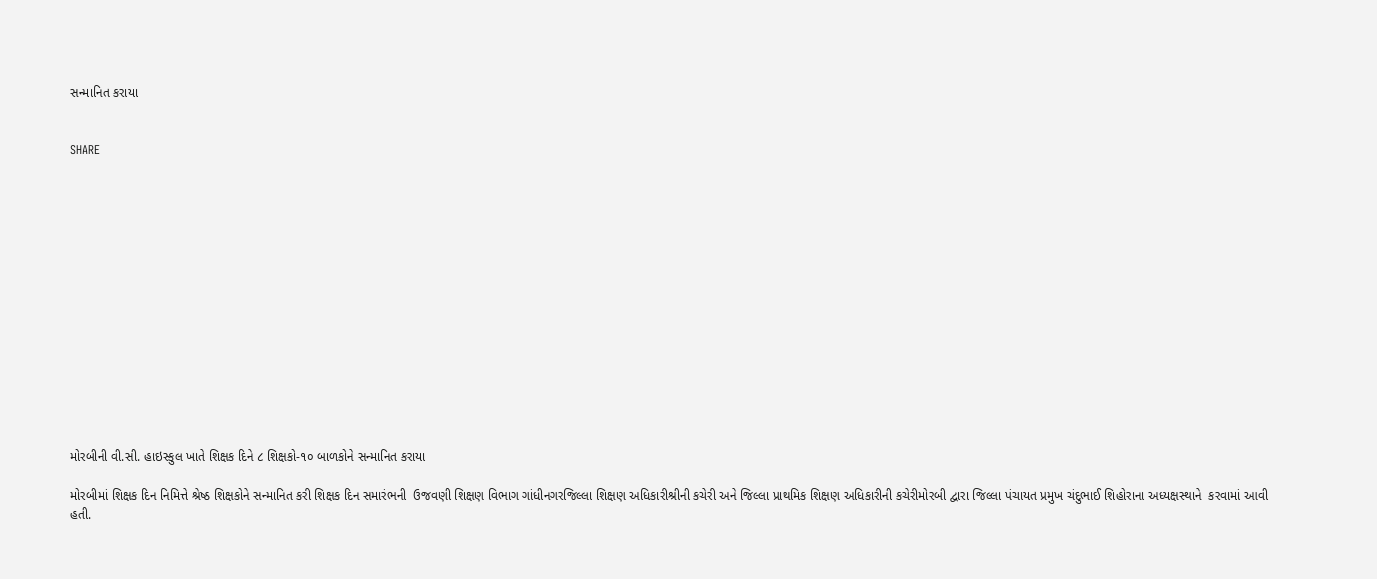સન્માનિત કરાયા


SHARE















મોરબીની વી.સી. હાઇસ્કુલ ખાતે શિક્ષક દિને ૮ શિક્ષકો-૧૦ બાળકોને સન્માનિત કરાયા

મોરબીમાં શિક્ષક દિન નિમિત્તે શ્રેષ્ઠ શિક્ષકોને સન્માનિત કરી શિક્ષક દિન સમારંભની  ઉજવણી શિક્ષણ વિભાગ ગાંધીનગરજિલ્લા શિક્ષણ અધિકારીશ્રીની કચેરી અને જિલ્લા પ્રાથમિક શિક્ષણ અધિકારીની કચેરીમોરબી દ્વારા જિલ્લા પંચાયત પ્રમુખ ચંદુભાઈ શિહોરાના અધ્યક્ષસ્થાને  કરવામાં આવી હતી.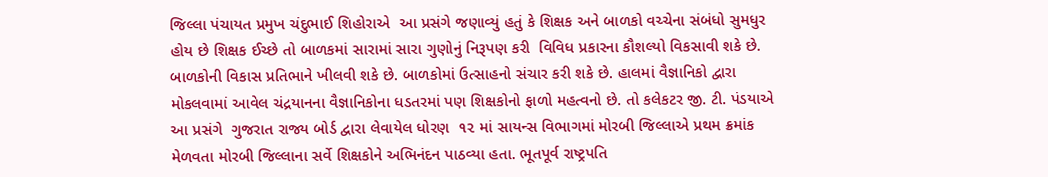જિલ્લા પંચાયત પ્રમુખ ચંદુભાઈ શિહોરાએ  આ પ્રસંગે જણાવ્યું હતું કે શિક્ષક અને બાળકો વચ્ચેના સંબંધો સુમધુર હોય છે શિક્ષક ઈચ્છે તો બાળકમાં સારામાં સારા ગુણોનું નિરૂપણ કરી  વિવિધ પ્રકારના કૌશલ્યો વિકસાવી શકે છે. બાળકોની વિકાસ પ્રતિભાને ખીલવી શકે છે. બાળકોમાં ઉત્સાહનો સંચાર કરી શકે છે. હાલમાં વૈજ્ઞાનિકો દ્વારા મોકલવામાં આવેલ ચંદ્રયાનના વૈજ્ઞાનિકોના ધડતરમાં પણ શિક્ષકોનો ફાળો મહત્વનો છે. તો કલેકટર જી. ટી. પંડયાએ આ પ્રસંગે  ગુજરાત રાજ્ય બોર્ડ દ્વારા લેવાયેલ ધોરણ  ૧૨ માં સાયન્સ વિભાગમાં મોરબી જિલ્લાએ પ્રથમ ક્રમાંક મેળવતા મોરબી જિલ્લાના સર્વે શિક્ષકોને અભિનંદન પાઠવ્યા હતા. ભૂતપૂર્વ રાષ્ટ્રપતિ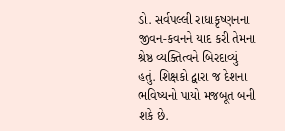ડો. સર્વપલ્લી રાધાકૃષ્ણનના જીવન-કવનને યાદ કરી તેમના શ્રેષ્ઠ વ્યક્તિત્વને બિરદાવ્યું હતું. શિક્ષકો દ્વારા જ દેશના ભવિષ્યનો પાયો મજબૂત બની શકે છે.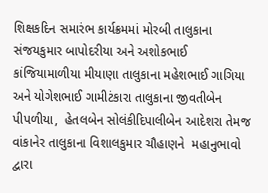શિક્ષકદિન સમારંભ કાર્યક્રમમાં મોરબી તાલુકાના સંજયકુમાર બાપોદરીયા અને અશોકભાઈ કાંજિયામાળીયા મીયાણા તાલુકાના મહેશભાઈ ગાગિયા અને યોગેશભાઈ ગામીટંકારા તાલુકાના જીવતીબેન પીપળીયા,  હેતલબેન સોલંકીદિપાલીબેન આદેશરા તેમજ વાંકાનેર તાલુકાના વિશાલકુમાર ચૌહાણને  મહાનુભાવો દ્વારા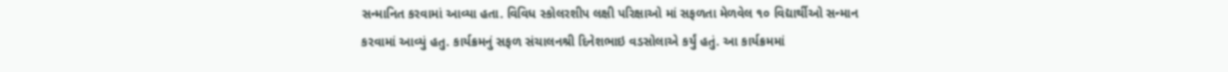સન્માનિત કરવામાં આવ્યા હતા. વિવિધ સ્કોલરશીપ લક્ષી પરિક્ષાઓ માં સફળતા મેળવેલ ૧૦ વિદ્યાર્થીઓ સન્માન કરવામાં આવ્યું હતુ. કાર્યક્રમનું સફળ સંચાલનશ્રી દિનેશભાઇ વડસોલાએ કર્યું હતું. આ કાર્યક્રમમાં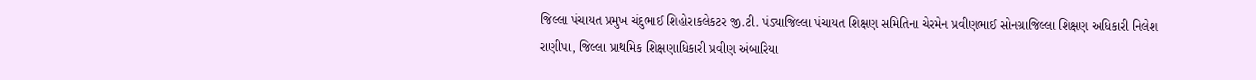જિલ્લા પંચાયત પ્રમુખ ચંદુભાઈ શિહોરાકલેકટર જી.ટી. પંડ્યાજિલ્લા પંચાયત શિક્ષણ સમિતિના ચેરમેન પ્રવીણભાઈ સોનગ્રાજિલ્લા શિક્ષણ અધિકારી નિલેશ રાણીપા, જિલ્લા પ્રાથમિક શિક્ષણાધિકારી પ્રવીણ અંબારિયા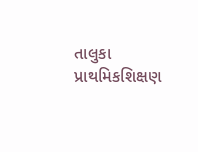તાલુકા પ્રાથમિકશિક્ષણ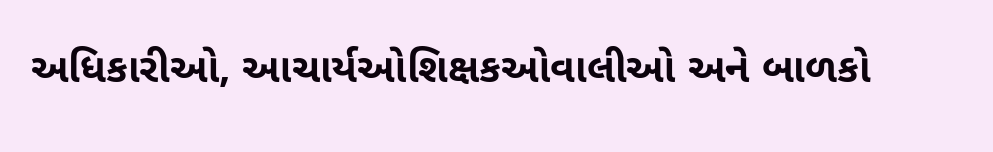અધિકારીઓ, આચાર્યઓશિક્ષકઓવાલીઓ અને બાળકો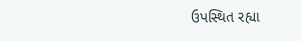ઉપસ્થિત રહ્યા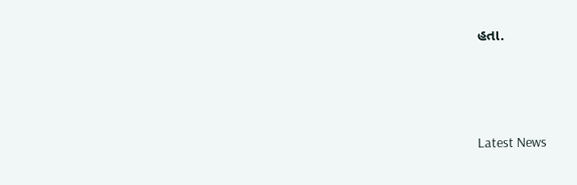હતા.






Latest News